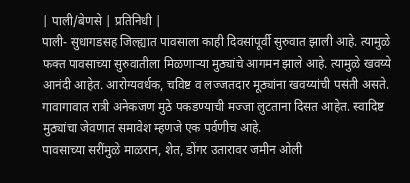| पाली/बेणसे | प्रतिनिधी |
पाली- सुधागडसह जिल्ह्यात पावसाला काही दिवसांपूर्वी सुरुवात झाली आहे. त्यामुळे फक्त पावसाच्या सुरुवातीला मिळणाऱ्या मुठ्यांचे आगमन झाले आहे. त्यामुळे खवय्ये आनंदी आहेत. आरोग्यवर्धक, चविष्ट व लज्जतदार मूठ्यांना खवय्यांची पसंती असते. गावागावात रात्री अनेकजण मुठे पकडण्याची मज्जा लुटताना दिसत आहेत. स्वादिष्ट मुठ्यांचा जेवणात समावेश म्हणजे एक पर्वणीच आहे.
पावसाच्या सरींमुळे माळरान, शेत, डोंगर उतारावर जमीन ओली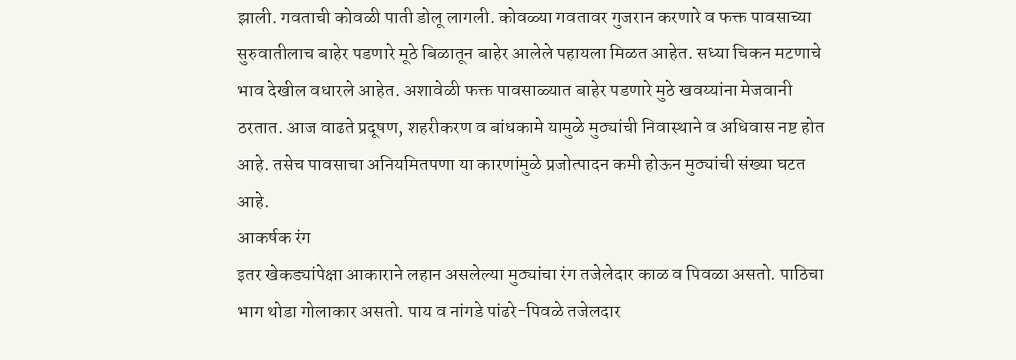झाली. गवताची कोवळी पाती डोलू लागली. कोवळ्या गवतावर गुजरान करणारे व फक्त पावसाच्या सुरुवातीलाच बाहेर पडणारे मूठे बिळातून बाहेर आलेले पहायला मिळत आहेत. सध्या चिकन मटणाचे भाव देखील वधारले आहेत. अशावेळी फक्त पावसाळ्यात बाहेर पडणारे मुठे खवय्यांना मेजवानी ठरतात. आज वाढते प्रदूषण, शहरीकरण व बांधकामे यामुळे मुठ्यांची निवास्थाने व अधिवास नष्ट होत आहे. तसेच पावसाचा अनियमितपणा या कारणांमुळे प्रजोत्पादन कमी होऊन मुठ्यांची संख्या घटत आहे.
आकर्षक रंग
इतर खेकड्यांपेक्षा आकाराने लहान असलेल्या मुठ्यांचा रंग तजेलेदार काळ व पिवळा असतो. पाठिचा भाग थोडा गोलाकार असतो. पाय व नांगडे पांढरे-पिवळे तजेलदार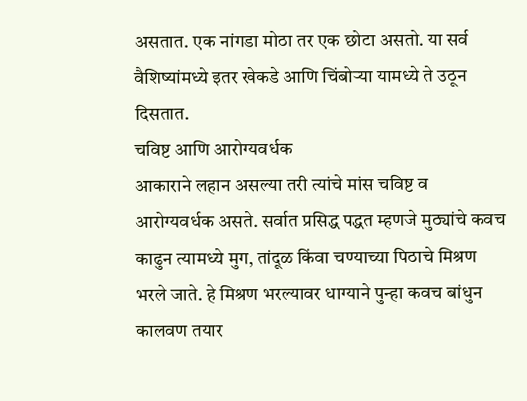असतात. एक नांगडा मोठा तर एक छोटा असतो. या सर्व वैशिष्यांमध्ये इतर खेकडे आणि चिंबोऱ्या यामध्ये ते उठून दिसतात.
चविष्ट आणि आरोग्यवर्धक
आकाराने लहान असल्या तरी त्यांचे मांस चविष्ट व आरोग्यवर्धक असते. सर्वात प्रसिद्ध पद्धत म्हणजे मुठ्यांचे कवच काढुन त्यामध्ये मुग, तांदूळ किंवा चण्याच्या पिठाचे मिश्रण भरले जाते. हे मिश्रण भरल्यावर धाग्याने पुन्हा कवच बांधुन कालवण तयार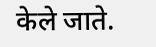केले जाते.